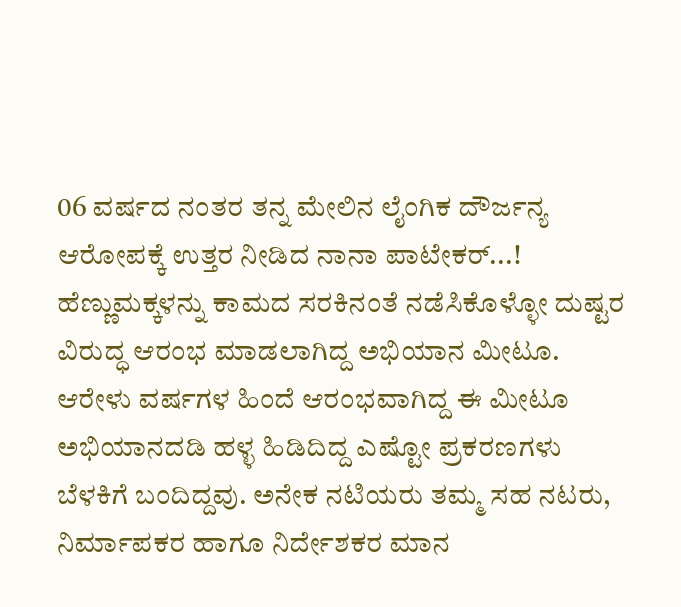06 ವರ್ಷದ ನಂತರ ತನ್ನ ಮೇಲಿನ ಲೈಂಗಿಕ ದೌರ್ಜನ್ಯ ಆರೋಪಕ್ಕೆ ಉತ್ತರ ನೀಡಿದ ನಾನಾ ಪಾಟೇಕರ್...!
ಹೆಣ್ಣುಮಕ್ಕಳನ್ನು ಕಾಮದ ಸರಕಿನಂತೆ ನಡೆಸಿಕೊಳ್ಳೋ ದುಷ್ಟರ ವಿರುದ್ಧ ಆರಂಭ ಮಾಡಲಾಗಿದ್ದ ಅಭಿಯಾನ ಮೀಟೂ. ಆರೇಳು ವರ್ಷಗಳ ಹಿಂದೆ ಆರಂಭವಾಗಿದ್ದ ಈ ಮೀಟೂ ಅಭಿಯಾನದಡಿ ಹಳ್ಳ ಹಿಡಿದಿದ್ದ ಎಷ್ಟೋ ಪ್ರಕರಣಗಳು ಬೆಳಕಿಗೆ ಬಂದಿದ್ದವು. ಅನೇಕ ನಟಿಯರು ತಮ್ಮ ಸಹ ನಟರು, ನಿರ್ಮಾಪಕರ ಹಾಗೂ ನಿರ್ದೇಶಕರ ಮಾನ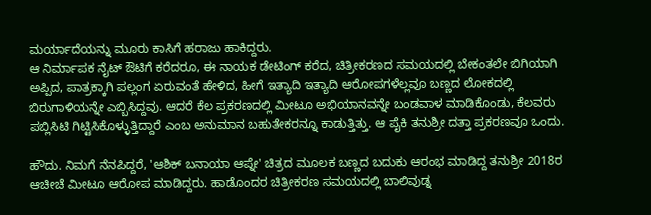ಮರ್ಯಾದೆಯನ್ನು ಮೂರು ಕಾಸಿಗೆ ಹರಾಜು ಹಾಕಿದ್ದರು.
ಆ ನಿರ್ಮಾಪಕ ನೈಟ್ ಔಟಿಗೆ ಕರೆದರೂ, ಈ ನಾಯಕ ಡೇಟಿಂಗ್ ಕರೆದ, ಚಿತ್ರೀಕರಣದ ಸಮಯದಲ್ಲಿ ಬೇಕಂತಲೇ ಬಿಗಿಯಾಗಿ ಅಪ್ಪಿದ, ಪಾತ್ರಕ್ಕಾಗಿ ಪಲ್ಲಂಗ ಏರುವಂತೆ ಹೇಳಿದ, ಹೀಗೆ ಇತ್ಯಾದಿ ಇತ್ಯಾದಿ ಆರೋಪಗಳೆಲ್ಲವೂ ಬಣ್ಣದ ಲೋಕದಲ್ಲಿ ಬಿರುಗಾಳಿಯನ್ನೇ ಎಬ್ಬಿಸಿದ್ದವು. ಆದರೆ ಕೆಲ ಪ್ರಕರಣದಲ್ಲಿ ಮೀಟೂ ಅಭಿಯಾನವನ್ನೇ ಬಂಡವಾಳ ಮಾಡಿಕೊಂಡು, ಕೆಲವರು ಪಬ್ಲಿಸಿಟಿ ಗಿಟ್ಟಿಸಿಕೊಳ್ಳುತ್ತಿದ್ದಾರೆ ಎಂಬ ಅನುಮಾನ ಬಹುತೇಕರನ್ನೂ ಕಾಡುತ್ತಿತ್ತು. ಆ ಪೈಕಿ ತನುಶ್ರೀ ದತ್ತಾ ಪ್ರಕರಣವೂ ಒಂದು.

ಹೌದು. ನಿಮಗೆ ನೆನಪಿದ್ದರೆ, 'ಆಶಿಕ್ ಬನಾಯಾ ಆಪ್ನೇ' ಚಿತ್ರದ ಮೂಲಕ ಬಣ್ಣದ ಬದುಕು ಆರಂಭ ಮಾಡಿದ್ದ ತನುಶ್ರೀ 2018ರ ಆಚೀಚೆ ಮೀಟೂ ಆರೋಪ ಮಾಡಿದ್ದರು. ಹಾಡೊಂದರ ಚಿತ್ರೀಕರಣ ಸಮಯದಲ್ಲಿ ಬಾಲಿವುಡ್ನ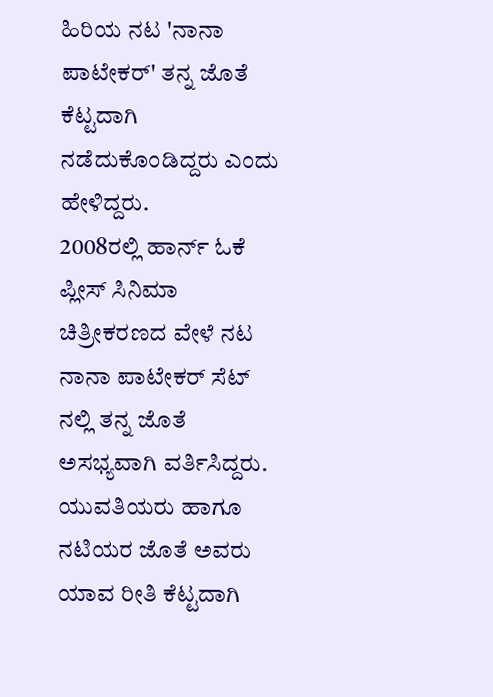ಹಿರಿಯ ನಟ 'ನಾನಾ ಪಾಟೇಕರ್' ತನ್ನ ಜೊತೆ ಕೆಟ್ಟದಾಗಿ ನಡೆದುಕೊಂಡಿದ್ದರು ಎಂದು ಹೇಳಿದ್ದರು.
2008ರಲ್ಲಿ ಹಾರ್ನ್ ಓಕೆ ಪ್ಲೀಸ್ ಸಿನಿಮಾ ಚಿತ್ರೀಕರಣದ ವೇಳೆ ನಟ ನಾನಾ ಪಾಟೇಕರ್ ಸೆಟ್ ನಲ್ಲಿ ತನ್ನ ಜೊತೆ ಅಸಭ್ಯವಾಗಿ ವರ್ತಿಸಿದ್ದರು. ಯುವತಿಯರು ಹಾಗೂ ನಟಿಯರ ಜೊತೆ ಅವರು ಯಾವ ರೀತಿ ಕೆಟ್ಟದಾಗಿ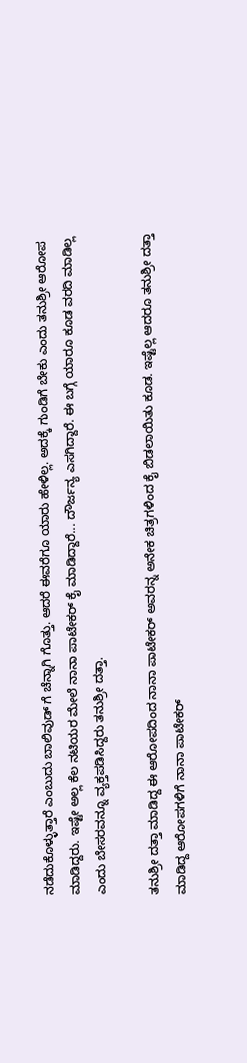ನಡೆದುಕೊಳ್ಳುತ್ತಾರೆ ಎಂಬುದು ಬಾಲಿವುಡ್ ಗೆ ಚೆನ್ನಾಗಿ ಗೊತ್ತು. ಆದರೆ ಈವರೆಗೂ ಯಾರು ಹೇಳಿಲ್ಲ. ಅದಕ್ಕೆ ಗುಂಡಿಗೆ ಬೇಕು ಎಂದು ತನುಶ್ರೀ ಆರೋಪ ಮಾಡಿದ್ದರು. ಇಷ್ಟೇ ಅಲ್ಲ ಕೆಲ ನಟಿಯರ ಮೇಲೆ ನಾನಾ ಪಾಟೇಕರ್ ಕೈ ಮಾಡಿದ್ದಾರೆ... ದೌರ್ಜನ್ಯ ಎಸಗಿದ್ದಾರೆ. ಈ ಬಗ್ಗೆ ಯಾರೂ ಕೂಡ ವರದಿ ಮಾಡಿಲ್ಲ ಎಂದು ಬೇಸರವನ್ನೂ ವ್ಯಕ್ತಪಡಿಸಿದ್ದರು ತನುಶ್ರೀ ದತ್ತಾ.

ತನುಶ್ರೀ ದತ್ತಾ ಮಾಡಿದ್ದ ಈ ಆರೋಪದಿಂದ ನಾನಾ ಪಾಟೇಕರ್ ಅವರನ್ನ ಅನೇಕ ಚಿತ್ರಗಳಿಂದ ಕೈ ಬಿಡಲಾಯಿತು ಕೂಡ. ಇಷ್ಟೆಲ್ಲ ಆದರೂ ತನುಶ್ರೀ ದತ್ತಾ ಮಾಡಿದ್ದ ಆರೋಪಗಳಿಗೆ ನಾನಾ ಪಾಟೇಕರ್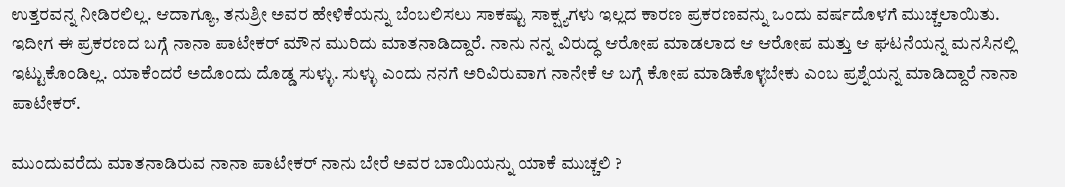ಉತ್ತರವನ್ನ ನೀಡಿರಲಿಲ್ಲ. ಆದಾಗ್ಯೂ, ತನುಶ್ರೀ ಅವರ ಹೇಳಿಕೆಯನ್ನು ಬೆಂಬಲಿಸಲು ಸಾಕಷ್ಟು ಸಾಕ್ಷ್ಯಗಳು ಇಲ್ಲದ ಕಾರಣ ಪ್ರಕರಣವನ್ನು ಒಂದು ವರ್ಷದೊಳಗೆ ಮುಚ್ಚಲಾಯಿತು.
ಇದೀಗ ಈ ಪ್ರಕರಣದ ಬಗ್ಗೆ ನಾನಾ ಪಾಟೇಕರ್ ಮೌನ ಮುರಿದು ಮಾತನಾಡಿದ್ದಾರೆ. ನಾನು ನನ್ನ ವಿರುದ್ಧ ಆರೋಪ ಮಾಡಲಾದ ಆ ಆರೋಪ ಮತ್ತು ಆ ಘಟನೆಯನ್ನ ಮನಸಿನಲ್ಲಿ ಇಟ್ಟುಕೊಂಡಿಲ್ಲ. ಯಾಕೆಂದರೆ ಅದೊಂದು ದೊಡ್ಡ ಸುಳ್ಳು. ಸುಳ್ಳು ಎಂದು ನನಗೆ ಅರಿವಿರುವಾಗ ನಾನೇಕೆ ಆ ಬಗ್ಗೆ ಕೋಪ ಮಾಡಿಕೊಳ್ಳಬೇಕು ಎಂಬ ಪ್ರಶ್ನೆಯನ್ನ ಮಾಡಿದ್ದಾರೆ ನಾನಾ ಪಾಟೇಕರ್.

ಮುಂದುವರೆದು ಮಾತನಾಡಿರುವ ನಾನಾ ಪಾಟೇಕರ್ ನಾನು ಬೇರೆ ಅವರ ಬಾಯಿಯನ್ನು ಯಾಕೆ ಮುಚ್ಚಲಿ ?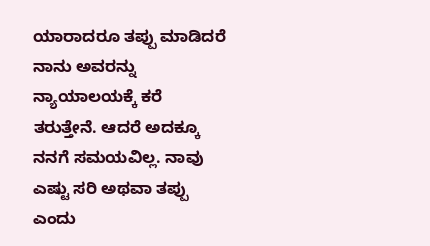ಯಾರಾದರೂ ತಪ್ಪು ಮಾಡಿದರೆ ನಾನು ಅವರನ್ನು ನ್ಯಾಯಾಲಯಕ್ಕೆ ಕರೆ ತರುತ್ತೇನೆ. ಆದರೆ ಅದಕ್ಕೂ ನನಗೆ ಸಮಯವಿಲ್ಲ. ನಾವು ಎಷ್ಟು ಸರಿ ಅಥವಾ ತಪ್ಪು ಎಂದು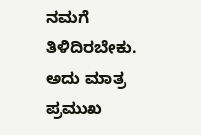ನಮಗೆ ತಿಳಿದಿರಬೇಕು. ಅದು ಮಾತ್ರ ಪ್ರಮುಖ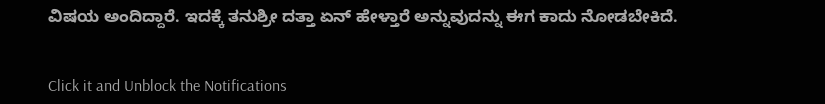ವಿಷಯ ಅಂದಿದ್ದಾರೆ. ಇದಕ್ಕೆ ತನುಶ್ರೀ ದತ್ತಾ ಏನ್ ಹೇಳ್ತಾರೆ ಅನ್ನುವುದನ್ನು ಈಗ ಕಾದು ನೋಡಬೇಕಿದೆ.


Click it and Unblock the Notifications